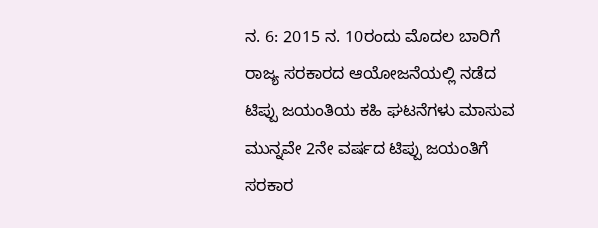ನ. 6: 2015 ನ. 10ರಂದು ಮೊದಲ ಬಾರಿಗೆ ರಾಜ್ಯ ಸರಕಾರದ ಆಯೋಜನೆಯಲ್ಲಿ ನಡೆದ ಟಿಪ್ಪು ಜಯಂತಿಯ ಕಹಿ ಘಟನೆಗಳು ಮಾಸುವ ಮುನ್ನವೇ 2ನೇ ವರ್ಷದ ಟಿಪ್ಪು ಜಯಂತಿಗೆ ಸರಕಾರ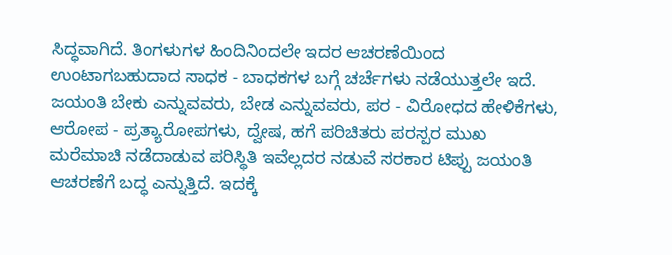ಸಿದ್ಧವಾಗಿದೆ. ತಿಂಗಳುಗಳ ಹಿಂದಿನಿಂದಲೇ ಇದರ ಆಚರಣೆಯಿಂದ ಉಂಟಾಗಬಹುದಾದ ಸಾಧಕ - ಬಾಧಕಗಳ ಬಗ್ಗೆ ಚರ್ಚೆಗಳು ನಡೆಯುತ್ತಲೇ ಇದೆ. ಜಯಂತಿ ಬೇಕು ಎನ್ನುವವರು, ಬೇಡ ಎನ್ನುವವರು, ಪರ - ವಿರೋಧದ ಹೇಳಿಕೆಗಳು, ಆರೋಪ - ಪ್ರತ್ಯಾರೋಪಗಳು, ದ್ವೇಷ, ಹಗೆ ಪರಿಚಿತರು ಪರಸ್ಪರ ಮುಖ ಮರೆಮಾಚಿ ನಡೆದಾಡುವ ಪರಿಸ್ಥಿತಿ ಇವೆಲ್ಲದರ ನಡುವೆ ಸರಕಾರ ಟಿಪ್ಪು ಜಯಂತಿ ಆಚರಣೆಗೆ ಬದ್ಧ ಎನ್ನುತ್ತಿದೆ. ಇದಕ್ಕೆ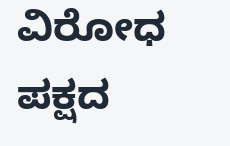ವಿರೋಧ ಪಕ್ಷದ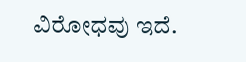ವಿರೋಧವು ಇದೆ.